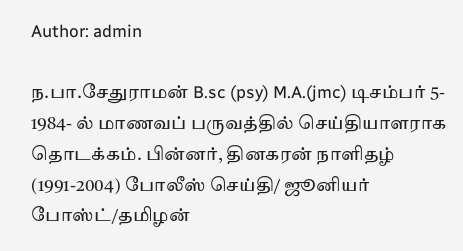Author: admin

ந.பா.சேதுராமன் B.sc (psy) M.A.(jmc) டிசம்பர் 5- 1984- ல் மாணவப் பருவத்தில் செய்தியாளராக தொடக்கம். பின்னர், தினகரன் நாளிதழ் (1991-2004) போலீஸ் செய்தி/ ஜூனியர் போஸ்ட்/தமிழன்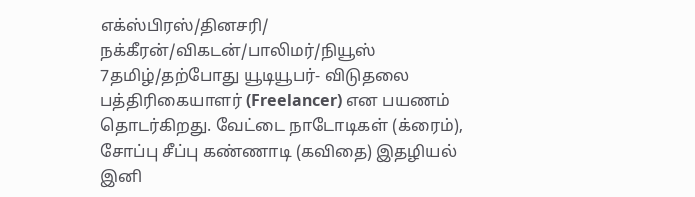எக்ஸ்பிரஸ்/தினசரி/ நக்கீரன்/விகடன்/பாலிமர்/நியூஸ் 7தமிழ்/தற்போது யூடியூபர்- விடுதலை பத்திரிகையாளர் (Freelancer) என பயணம் தொடர்கிறது. வேட்டை நாடோடிகள் (க்ரைம்), சோப்பு சீப்பு கண்ணாடி (கவிதை) இதழியல் இனி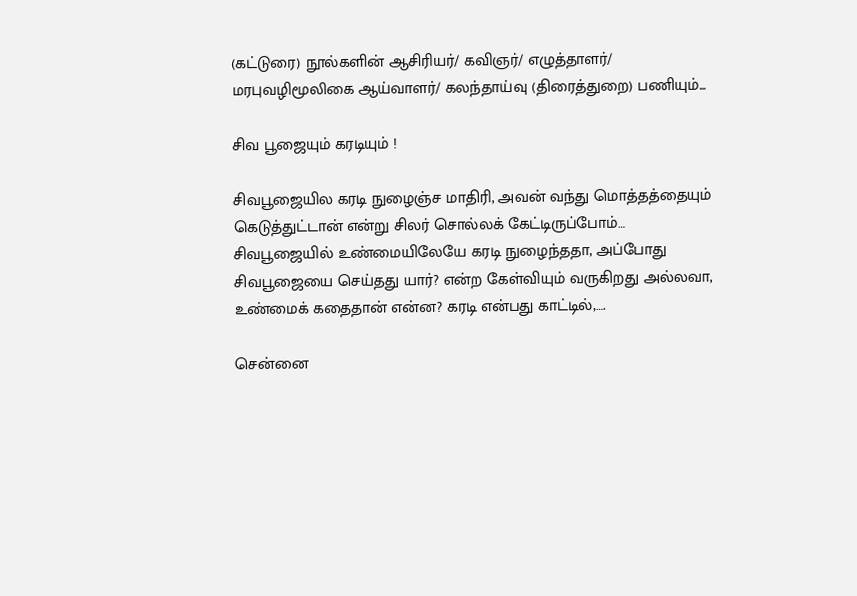(கட்டுரை) நூல்களின் ஆசிரியர்/ கவிஞர்/ எழுத்தாளர்/ மரபுவழிமூலிகை ஆய்வாளர்/ கலந்தாய்வு (திரைத்துறை) பணியும்...

சிவ பூஜையும் கரடியும் !

சிவபூஜையில கரடி நுழைஞ்ச மாதிரி, அவன் வந்து மொத்தத்தையும் கெடுத்துட்டான் என்று சிலர் சொல்லக் கேட்டிருப்போம்… சிவபூஜையில் உண்மையிலேயே கரடி நுழைந்ததா, அப்போது சிவபூஜையை செய்தது யார்? என்ற கேள்வியும் வருகிறது அல்லவா, உண்மைக் கதைதான் என்ன? கரடி என்பது காட்டில்,….

சென்னை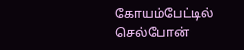கோயம்பேட்டில் செல்போன்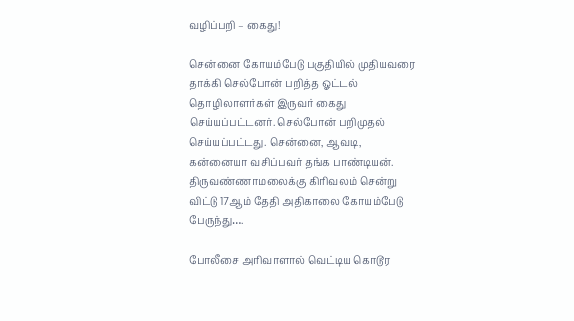வழிப்பறி – கைது!

சென்னை கோயம்பேடு பகுதியில் முதியவரை தாக்கி செல்போன் பறித்த ஓட்டல் தொழிலாளர்கள் இருவர் கைது செய்யப்பட்டனர். செல்போன் பறிமுதல் செய்யப்பட்டது. சென்னை, ஆவடி, கன்னையா வசிப்பவர் தங்க பாண்டியன். திருவண்ணாமலைக்கு கிரிவலம் சென்று விட்டு 17ஆம் தேதி அதிகாலை கோயம்பேடு பேருந்து….

போலீசை அரிவாளால் வெட்டிய கொடூர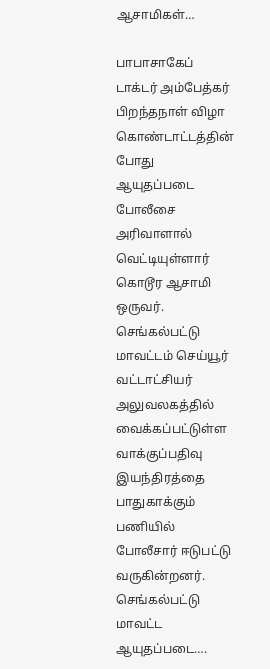ஆசாமிகள்…

பாபாசாகேப் டாக்டர் அம்பேத்கர் பிறந்தநாள் விழா கொண்டாட்டத்தின் போது ஆயுதப்படை போலீசை அரிவாளால் வெட்டியுள்ளார் கொடூர ஆசாமி ஒருவர். செங்கல்பட்டு மாவட்டம் செய்யூர் வட்டாட்சியர் அலுவலகத்தில் வைக்கப்பட்டுள்ள வாக்குப்பதிவு இயந்திரத்தை பாதுகாக்கும் பணியில் போலீசார் ஈடுபட்டு வருகின்றனர். செங்கல்பட்டு மாவட்ட ஆயுதப்படை….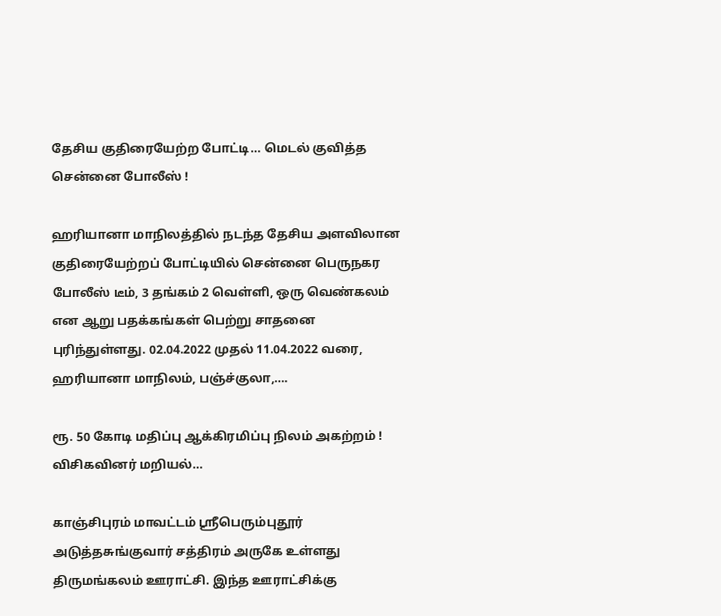தேசிய குதிரையேற்ற போட்டி… மெடல் குவித்த சென்னை போலீஸ் !

ஹரியானா மாநிலத்தில் நடந்த தேசிய அளவிலான குதிரையேற்றப் போட்டியில் சென்னை பெருநகர போலீஸ் டீம், 3 தங்கம் 2 வெள்ளி, ஒரு வெண்கலம் என ஆறு பதக்கங்கள் பெற்று சாதனை புரிந்துள்ளது. 02.04.2022 முதல் 11.04.2022 வரை, ஹரியானா மாநிலம், பஞ்ச்குலா,….

ரூ. 50 கோடி மதிப்பு ஆக்கிரமிப்பு நிலம் அகற்றம் ! விசிகவினர் மறியல்…

காஞ்சிபுரம் மாவட்டம் ஸ்ரீபெரும்புதூர் அடுத்தசுங்குவார் சத்திரம் அருகே உள்ளது திருமங்கலம் ஊராட்சி. இந்த ஊராட்சிக்கு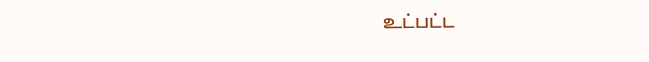உட்பட்ட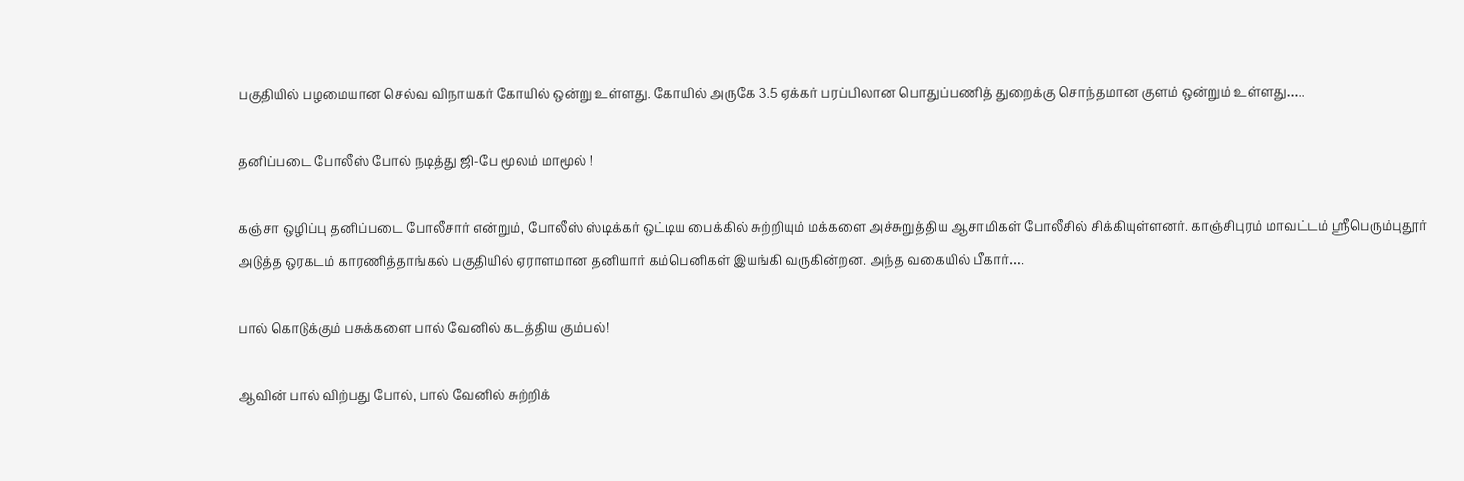பகுதியில் பழமையான செல்வ விநாயகர் கோயில் ஒன்று உள்ளது. கோயில் அருகே 3.5 ஏக்கர் பரப்பிலான பொதுப்பணித் துறைக்கு சொந்தமான குளம் ஒன்றும் உள்ளது…..

தனிப்படை போலீஸ் போல் நடித்து ஜி-பே மூலம் மாமூல் !

கஞ்சா ஒழிப்பு தனிப்படை போலீசார் என்றும், போலீஸ் ஸ்டிக்கர் ஒட்டிய பைக்கில் சுற்றியும் மக்களை அச்சுறுத்திய ஆசாமிகள் போலீசில் சிக்கியுள்ளனர். காஞ்சிபுரம் மாவட்டம் ஸ்ரீபெரும்புதூர் அடுத்த ஒரகடம் காரணித்தாங்கல் பகுதியில் ஏராளமான தனியார் கம்பெனிகள் இயங்கி வருகின்றன. அந்த வகையில் பீகார்….

பால் கொடுக்கும் பசுக்களை பால் வேனில் கடத்திய கும்பல்!

ஆவின் பால் விற்பது போல், பால் வேனில் சுற்றிக்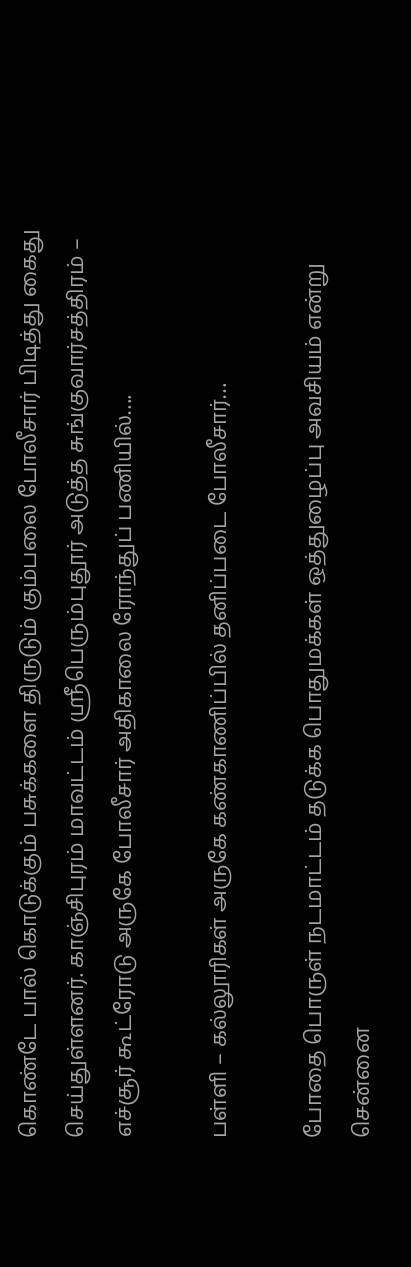கொண்டே பால் கொடுக்கும் பசுக்களை திருடும் கும்பலை போலீசார் பிடித்து கைது செய்துள்ளனர். காஞ்சிபுரம் மாவட்டம் ஸ்ரீபெரும்புதூர் அடுத்த சுங்குவார்சத்திரம் – எச்சூர் கூட்ரோடு அருகே போலீசார் அதிகாலை ரோந்துப் பணியில்….

பள்ளி – கல்லூரிகள் அருகே கண்காணிப்பில் தனிப்படை போலீசார்…

போதை பொருள் நடமாட்டம் தடுக்க பொதுமக்கள் ஒத்துழைப்பு அவசியம் என்று சென்னை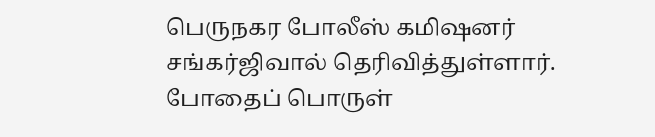பெருநகர போலீஸ் கமிஷனர் சங்கர்ஜிவால் தெரிவித்துள்ளார். போதைப் பொருள்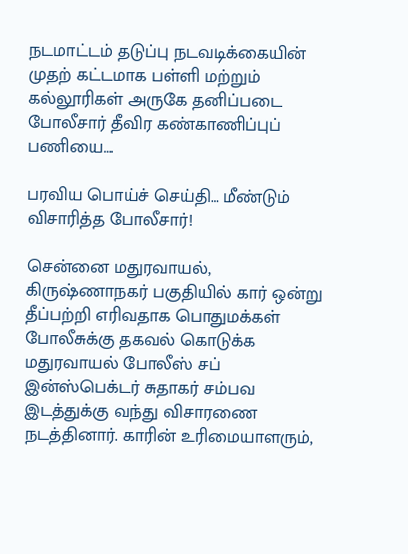நடமாட்டம் தடுப்பு நடவடிக்கையின் முதற் கட்டமாக பள்ளி மற்றும் கல்லூரிகள் அருகே தனிப்படை போலீசார் தீவிர கண்காணிப்புப் பணியை….

பரவிய பொய்ச் செய்தி… மீண்டும் விசாரித்த போலீசார்!

சென்னை மதுரவாயல், கிருஷ்ணாநகர் பகுதியில் கார் ஒன்று தீப்பற்றி எரிவதாக பொதுமக்கள் போலீசுக்கு தகவல் கொடுக்க மதுரவாயல் போலீஸ் சப் இன்ஸ்பெக்டர் சுதாகர் சம்பவ இடத்துக்கு வந்து விசாரணை நடத்தினார். காரின் உரிமையாளரும்,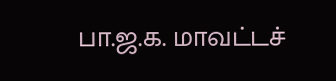பா.ஜ.க. மாவட்டச்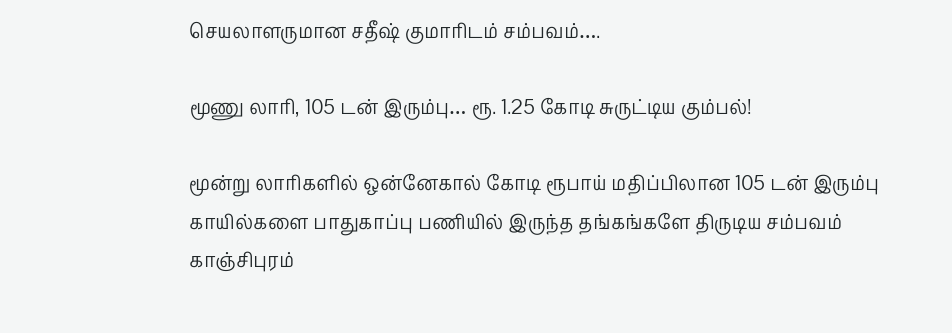செயலாளருமான சதீஷ் குமாரிடம் சம்பவம்….

மூணு லாரி, 105 டன் இரும்பு… ரூ. 1.25 கோடி சுருட்டிய கும்பல்!

மூன்று லாரிகளில் ஒன்னேகால் கோடி ரூபாய் மதிப்பிலான 105 டன் இரும்பு காயில்களை பாதுகாப்பு பணியில் இருந்த தங்கங்களே திருடிய சம்பவம் காஞ்சிபுரம்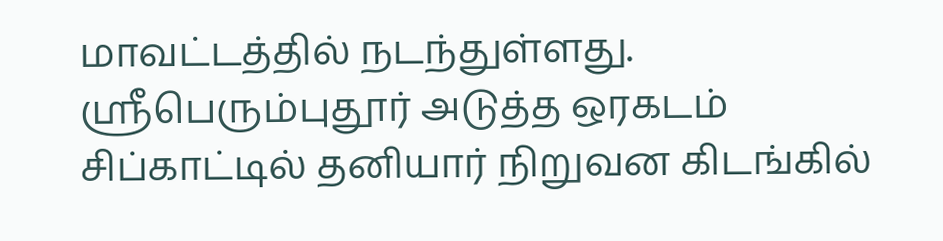மாவட்டத்தில் நடந்துள்ளது. ஸ்ரீபெரும்புதூர் அடுத்த ஒரகடம் சிப்காட்டில் தனியார் நிறுவன கிடங்கில்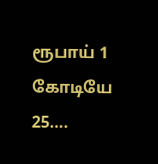ரூபாய் 1 கோடியே 25….